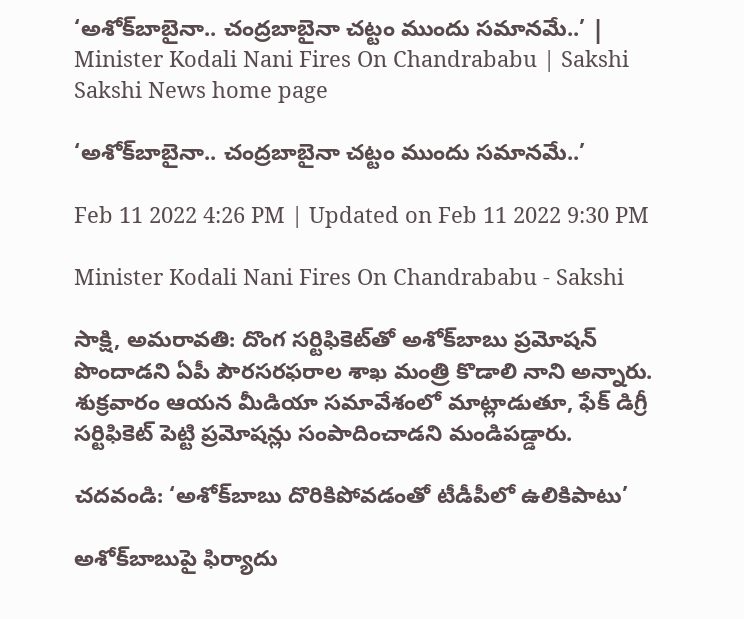‘అశోక్‌బాబైనా.. చంద్రబాబైనా చట్టం ముందు సమానమే..’ | Minister Kodali Nani Fires On Chandrababu | Sakshi
Sakshi News home page

‘అశోక్‌బాబైనా.. చంద్రబాబైనా చట్టం ముందు సమానమే..’

Feb 11 2022 4:26 PM | Updated on Feb 11 2022 9:30 PM

Minister Kodali Nani Fires On Chandrababu - Sakshi

సాక్షి, అమరావతి: దొంగ సర్టిఫికెట్‌తో అశోక్‌బాబు ప్రమోషన్‌ పొందాడని ఏపీ పౌరసరఫరాల శాఖ మంత్రి కొడాలి నాని అన్నారు. శుక్రవారం ఆయన మీడియా సమావేశంలో మాట్లాడుతూ, ఫేక్‌ డిగ్రీ సర్టిఫికెట్‌ పెట్టి ప్రమోషన్లు సంపాదించాడని మండిపడ్డారు.

చదవండి: ‘అశోక్‌బాబు దొరికిపోవడంతో టీడీపీలో ఉలికిపాటు’

అశోక్‌బాబుపై ఫిర్యాదు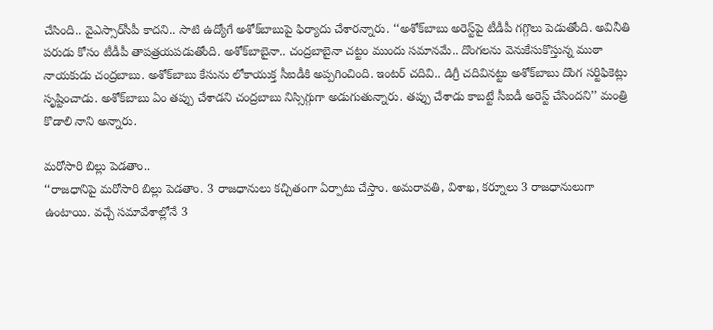చేసింది.. వైఎస్సార్‌సీపీ కాదని.. సాటి ఉద్యోగే అశోక్‌బాబుపై ఫిర్యాదు చేశారన్నారు. ‘‘అశోక్‌బాబు అరెస్ట్‌పై టీడీపీ గగ్గొలు పెడుతోంది. అవినీతి పరుడు కోసం టీడీపీ తాపత్రయపడుతోంది. అశోక్‌బాబైనా.. చంద్రబాబైనా చట్టం ముందు సమానమే.. దొంగలను వెనుకేసుకొస్తున్న ముఠా నాయకుడు చంద్రబాబు. అశోక్‌బాబు కేసును లోకాయుక్త సీఐడీకి అప్పగించింది. ఇంటర్‌ చదివి.. డిగ్రీ చదివినట్టు అశోక్‌బాబు దొంగ సర్టిఫికెట్లు సృష్టించాడు. అశోక్‌బాబు ఏం తప్పు చేశాడని చంద్రబాబు నిస్సిగ్గుగా అడుగుతున్నారు. తప్పు చేశాడు కాబట్టే సీఐడీ అరెస్ట్‌ చేసిందని’’ మంత్రి కొడాలి నాని అన్నారు.

మరోసారి బిల్లు పెడతాం..
‘‘రాజధానిపై మరోసారి బిల్లు పెడతాం. 3 రాజధానులు కచ్చితంగా ఏర్పాటు చేస్తాం. అమరావతి, విశాఖ, కర్నూలు 3 రాజధానులుగా ఉంటాయి. వచ్చే సమావేశాల్లోనే 3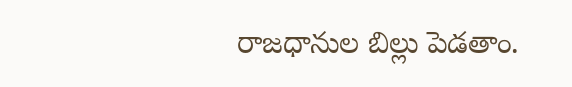రాజధానుల బిల్లు పెడతాం.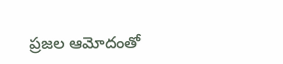ప్రజల ఆమోదంతో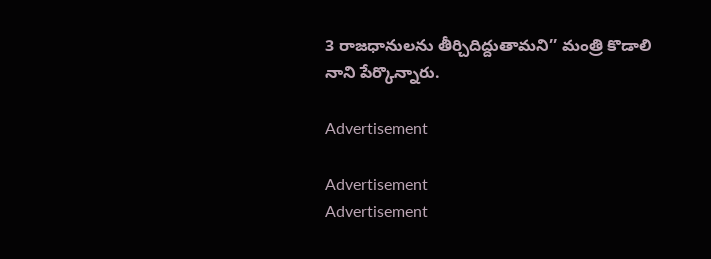3 రాజధానులను తీర్చిదిద్దుతామని’’ మంత్రి కొడాలి నాని పేర్కొన్నారు.

Advertisement

Advertisement
Advertisement